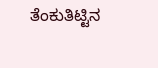ತೆಂಕುತಿಟ್ಟಿನ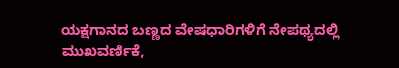ಯಕ್ಷಗಾನದ ಬಣ್ಣದ ವೇಷಧಾರಿಗಳಿಗೆ ನೇಪಥ್ಯದಲ್ಲಿ ಮುಖವರ್ಣಿಕೆ,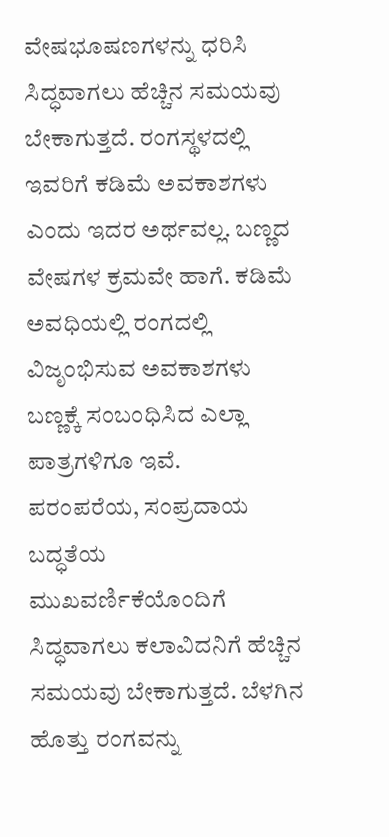ವೇಷಭೂಷಣಗಳನ್ನು ಧರಿಸಿ ಸಿದ್ಧವಾಗಲು ಹೆಚ್ಚಿನ ಸಮಯವು ಬೇಕಾಗುತ್ತದೆ. ರಂಗಸ್ಥಳದಲ್ಲಿ ಇವರಿಗೆ ಕಡಿಮೆ ಅವಕಾಶಗಳು ಎಂದು ಇದರ ಅರ್ಥವಲ್ಲ. ಬಣ್ಣದ ವೇಷಗಳ ಕ್ರಮವೇ ಹಾಗೆ. ಕಡಿಮೆ ಅವಧಿಯಲ್ಲಿ ರಂಗದಲ್ಲಿ ವಿಜೃಂಭಿಸುವ ಅವಕಾಶಗಳು ಬಣ್ಣಕ್ಕೆ ಸಂಬಂಧಿಸಿದ ಎಲ್ಲಾ ಪಾತ್ರಗಳಿಗೂ ಇವೆ.
ಪರಂಪರೆಯ, ಸಂಪ್ರದಾಯ ಬದ್ಧತೆಯ ಮುಖವರ್ಣಿಕೆಯೊಂದಿಗೆ ಸಿದ್ಧವಾಗಲು ಕಲಾವಿದನಿಗೆ ಹೆಚ್ಚಿನ ಸಮಯವು ಬೇಕಾಗುತ್ತದೆ. ಬೆಳಗಿನ ಹೊತ್ತು ರಂಗವನ್ನು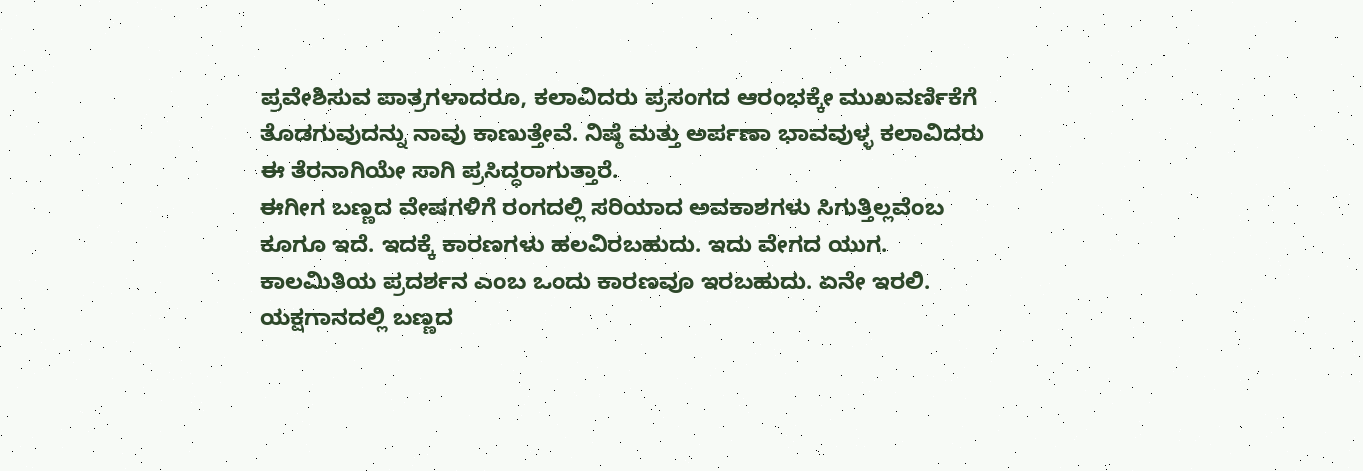ಪ್ರವೇಶಿಸುವ ಪಾತ್ರಗಳಾದರೂ, ಕಲಾವಿದರು ಪ್ರಸಂಗದ ಆರಂಭಕ್ಕೇ ಮುಖವರ್ಣಿಕೆಗೆ ತೊಡಗುವುದನ್ನು ನಾವು ಕಾಣುತ್ತೇವೆ. ನಿಷ್ಠೆ ಮತ್ತು ಅರ್ಪಣಾ ಭಾವವುಳ್ಳ ಕಲಾವಿದರು ಈ ತೆರನಾಗಿಯೇ ಸಾಗಿ ಪ್ರಸಿದ್ಧರಾಗುತ್ತಾರೆ.
ಈಗೀಗ ಬಣ್ಣದ ವೇಷಗಳಿಗೆ ರಂಗದಲ್ಲಿ ಸರಿಯಾದ ಅವಕಾಶಗಳು ಸಿಗುತ್ತಿಲ್ಲವೆಂಬ ಕೂಗೂ ಇದೆ. ಇದಕ್ಕೆ ಕಾರಣಗಳು ಹಲವಿರಬಹುದು. ಇದು ವೇಗದ ಯುಗ. ಕಾಲಮಿತಿಯ ಪ್ರದರ್ಶನ ಎಂಬ ಒಂದು ಕಾರಣವೂ ಇರಬಹುದು. ಏನೇ ಇರಲಿ. ಯಕ್ಷಗಾನದಲ್ಲಿ ಬಣ್ಣದ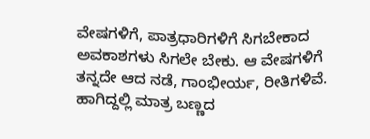ವೇಷಗಳಿಗೆ, ಪಾತ್ರಧಾರಿಗಳಿಗೆ ಸಿಗಬೇಕಾದ ಅವಕಾಶಗಳು ಸಿಗಲೇ ಬೇಕು. ಆ ವೇಷಗಳಿಗೆ ತನ್ನದೇ ಆದ ನಡೆ, ಗಾಂಭೀರ್ಯ, ರೀತಿಗಳಿವೆ. ಹಾಗಿದ್ದಲ್ಲಿ ಮಾತ್ರ ಬಣ್ಣದ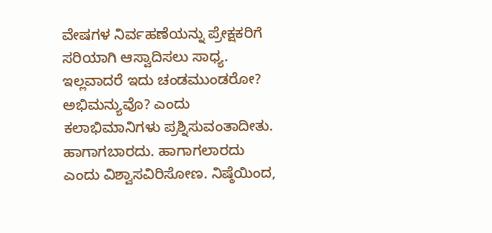ವೇಷಗಳ ನಿರ್ವಹಣೆಯನ್ನು ಪ್ರೇಕ್ಷಕರಿಗೆ ಸರಿಯಾಗಿ ಆಸ್ವಾದಿಸಲು ಸಾಧ್ಯ.
ಇಲ್ಲವಾದರೆ ಇದು ಚಂಡಮುಂಡರೋ? ಅಭಿಮನ್ಯುವೊ? ಎಂದು ಕಲಾಭಿಮಾನಿಗಳು ಪ್ರಶ್ನಿಸುವಂತಾದೀತು. ಹಾಗಾಗಬಾರದು. ಹಾಗಾಗಲಾರದು ಎಂದು ವಿಶ್ವಾಸವಿರಿಸೋಣ. ನಿಷ್ಠೆಯಿಂದ,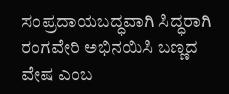ಸಂಪ್ರದಾಯಬದ್ಧವಾಗಿ ಸಿದ್ಧರಾಗಿ ರಂಗವೇರಿ ಅಭಿನಯಿಸಿ ಬಣ್ಣದ ವೇಷ ಎಂಬ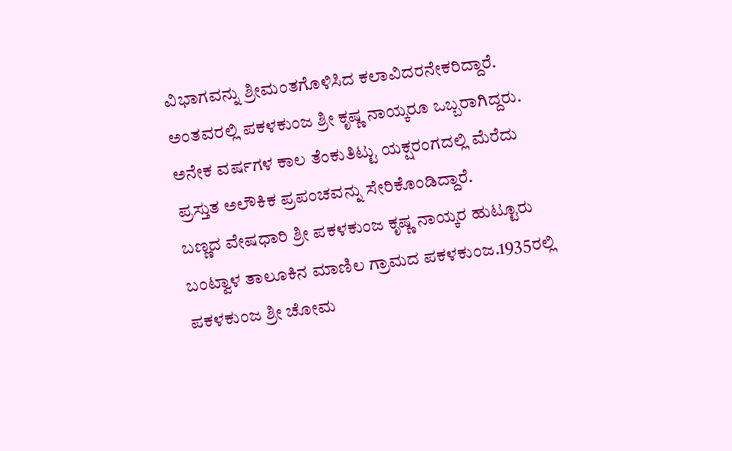ವಿಭಾಗವನ್ನು ಶ್ರೀಮಂತಗೊಳಿಸಿದ ಕಲಾವಿದರನೇಕರಿದ್ದಾರೆ. ಅಂತವರಲ್ಲಿ ಪಕಳಕುಂಜ ಶ್ರೀ ಕೃಷ್ಣ ನಾಯ್ಕರೂ ಒಬ್ಬರಾಗಿದ್ದರು. ಅನೇಕ ವರ್ಷಗಳ ಕಾಲ ತೆಂಕುತಿಟ್ಟು ಯಕ್ಷರಂಗದಲ್ಲಿ ಮೆರೆದು ಪ್ರಸ್ತುತ ಅಲೌಕಿಕ ಪ್ರಪಂಚವನ್ನು ಸೇರಿಕೊಂಡಿದ್ದಾರೆ.
ಬಣ್ಣದ ವೇಷಧಾರಿ ಶ್ರೀ ಪಕಳಕುಂಜ ಕೃಷ್ಣ ನಾಯ್ಕರ ಹುಟ್ಟೂರು ಬಂಟ್ವಾಳ ತಾಲೂಕಿನ ಮಾಣಿಲ ಗ್ರಾಮದ ಪಕಳಕುಂಜ.1935ರಲ್ಲಿ ಪಕಳಕುಂಜ ಶ್ರೀ ಚೋಮ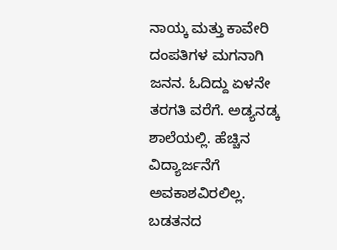ನಾಯ್ಕ ಮತ್ತು ಕಾವೇರಿ ದಂಪತಿಗಳ ಮಗನಾಗಿ ಜನನ. ಓದಿದ್ದು ಏಳನೇ ತರಗತಿ ವರೆಗೆ. ಅಡ್ಯನಡ್ಕ ಶಾಲೆಯಲ್ಲಿ. ಹೆಚ್ಚಿನ ವಿದ್ಯಾರ್ಜನೆಗೆ ಅವಕಾಶವಿರಲಿಲ್ಲ. ಬಡತನದ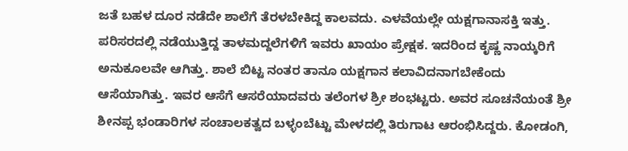ಜತೆ ಬಹಳ ದೂರ ನಡೆದೇ ಶಾಲೆಗೆ ತೆರಳಬೇಕಿದ್ದ ಕಾಲವದು. ಎಳವೆಯಲ್ಲೇ ಯಕ್ಷಗಾನಾಸಕ್ತಿ ಇತ್ತು.
ಪರಿಸರದಲ್ಲಿ ನಡೆಯುತ್ತಿದ್ದ ತಾಳಮದ್ದಲೆಗಳಿಗೆ ಇವರು ಖಾಯಂ ಪ್ರೇಕ್ಷಕ. ಇದರಿಂದ ಕೃಷ್ಣ ನಾಯ್ಕರಿಗೆ ಅನುಕೂಲವೇ ಆಗಿತ್ತು. ಶಾಲೆ ಬಿಟ್ಟ ನಂತರ ತಾನೂ ಯಕ್ಷಗಾನ ಕಲಾವಿದನಾಗಬೇಕೆಂದು ಆಸೆಯಾಗಿತ್ತು. ಇವರ ಆಸೆಗೆ ಆಸರೆಯಾದವರು ತಲೆಂಗಳ ಶ್ರೀ ಶಂಭಟ್ಟರು. ಅವರ ಸೂಚನೆಯಂತೆ ಶ್ರೀ ಶೀನಪ್ಪ ಭಂಡಾರಿಗಳ ಸಂಚಾಲಕತ್ವದ ಬಳ್ಳಂಬೆಟ್ಟು ಮೇಳದಲ್ಲಿ ತಿರುಗಾಟ ಆರಂಭಿಸಿದ್ದರು. ಕೋಡಂಗಿ,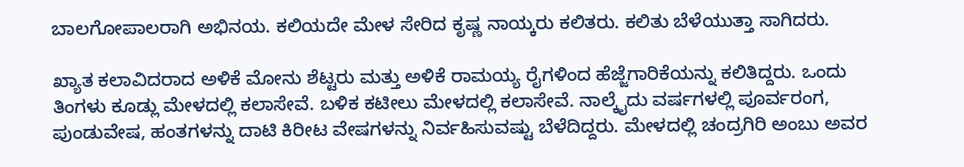ಬಾಲಗೋಪಾಲರಾಗಿ ಅಭಿನಯ. ಕಲಿಯದೇ ಮೇಳ ಸೇರಿದ ಕೃಷ್ಣ ನಾಯ್ಕರು ಕಲಿತರು. ಕಲಿತು ಬೆಳೆಯುತ್ತಾ ಸಾಗಿದರು.

ಖ್ಯಾತ ಕಲಾವಿದರಾದ ಅಳಿಕೆ ಮೋನು ಶೆಟ್ಟರು ಮತ್ತು ಅಳಿಕೆ ರಾಮಯ್ಯ ರೈಗಳಿಂದ ಹೆಜ್ಜೆಗಾರಿಕೆಯನ್ನು ಕಲಿತಿದ್ದರು. ಒಂದು ತಿಂಗಳು ಕೂಡ್ಲು ಮೇಳದಲ್ಲಿ ಕಲಾಸೇವೆ. ಬಳಿಕ ಕಟೀಲು ಮೇಳದಲ್ಲಿ ಕಲಾಸೇವೆ. ನಾಲ್ಕೈದು ವರ್ಷಗಳಲ್ಲಿ ಪೂರ್ವರಂಗ, ಪುಂಡುವೇಷ, ಹಂತಗಳನ್ನು ದಾಟಿ ಕಿರೀಟ ವೇಷಗಳನ್ನು ನಿರ್ವಹಿಸುವಷ್ಟು ಬೆಳೆದಿದ್ದರು. ಮೇಳದಲ್ಲಿ ಚಂದ್ರಗಿರಿ ಅಂಬು ಅವರ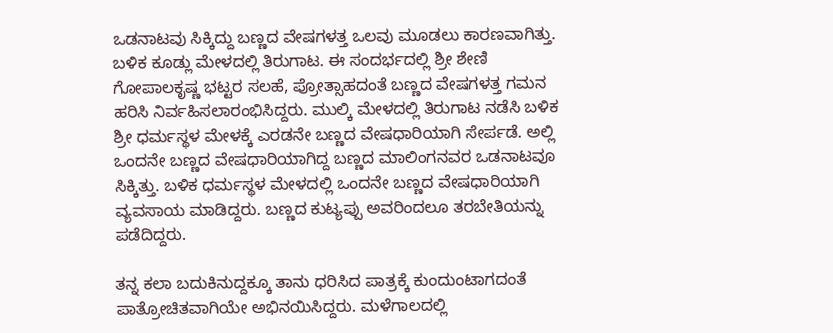ಒಡನಾಟವು ಸಿಕ್ಕಿದ್ದು ಬಣ್ಣದ ವೇಷಗಳತ್ತ ಒಲವು ಮೂಡಲು ಕಾರಣವಾಗಿತ್ತು.
ಬಳಿಕ ಕೂಡ್ಲು ಮೇಳದಲ್ಲಿ ತಿರುಗಾಟ. ಈ ಸಂದರ್ಭದಲ್ಲಿ ಶ್ರೀ ಶೇಣಿ ಗೋಪಾಲಕೃಷ್ಣ ಭಟ್ಟರ ಸಲಹೆ, ಪ್ರೋತ್ಸಾಹದಂತೆ ಬಣ್ಣದ ವೇಷಗಳತ್ತ ಗಮನ ಹರಿಸಿ ನಿರ್ವಹಿಸಲಾರಂಭಿಸಿದ್ದರು. ಮುಲ್ಕಿ ಮೇಳದಲ್ಲಿ ತಿರುಗಾಟ ನಡೆಸಿ ಬಳಿಕ ಶ್ರೀ ಧರ್ಮಸ್ಥಳ ಮೇಳಕ್ಕೆ ಎರಡನೇ ಬಣ್ಣದ ವೇಷಧಾರಿಯಾಗಿ ಸೇರ್ಪಡೆ. ಅಲ್ಲಿ ಒಂದನೇ ಬಣ್ಣದ ವೇಷಧಾರಿಯಾಗಿದ್ದ ಬಣ್ಣದ ಮಾಲಿಂಗನವರ ಒಡನಾಟವೂ ಸಿಕ್ಕಿತ್ತು. ಬಳಿಕ ಧರ್ಮಸ್ಥಳ ಮೇಳದಲ್ಲಿ ಒಂದನೇ ಬಣ್ಣದ ವೇಷಧಾರಿಯಾಗಿ ವ್ಯವಸಾಯ ಮಾಡಿದ್ದರು. ಬಣ್ಣದ ಕುಟ್ಯಪ್ಪು ಅವರಿಂದಲೂ ತರಬೇತಿಯನ್ನು ಪಡೆದಿದ್ದರು.

ತನ್ನ ಕಲಾ ಬದುಕಿನುದ್ದಕ್ಕೂ ತಾನು ಧರಿಸಿದ ಪಾತ್ರಕ್ಕೆ ಕುಂದುಂಟಾಗದಂತೆ ಪಾತ್ರೋಚಿತವಾಗಿಯೇ ಅಭಿನಯಿಸಿದ್ದರು. ಮಳೆಗಾಲದಲ್ಲಿ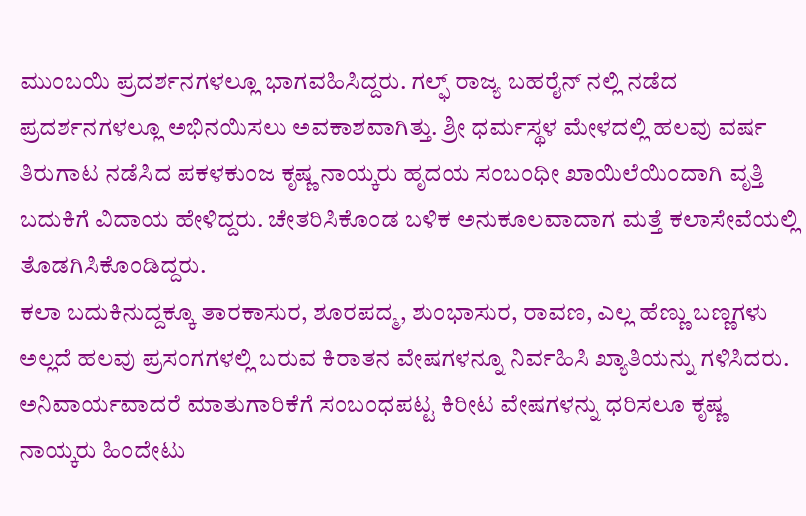ಮುಂಬಯಿ ಪ್ರದರ್ಶನಗಳಲ್ಲೂ ಭಾಗವಹಿಸಿದ್ದರು. ಗಲ್ಫ್ ರಾಜ್ಯ ಬಹರೈನ್ ನಲ್ಲಿ ನಡೆದ ಪ್ರದರ್ಶನಗಳಲ್ಲೂ ಅಭಿನಯಿಸಲು ಅವಕಾಶವಾಗಿತ್ತು. ಶ್ರೀ ಧರ್ಮಸ್ಥಳ ಮೇಳದಲ್ಲಿ ಹಲವು ವರ್ಷ ತಿರುಗಾಟ ನಡೆಸಿದ ಪಕಳಕುಂಜ ಕೃಷ್ಣ ನಾಯ್ಕರು ಹೃದಯ ಸಂಬಂಧೀ ಖಾಯಿಲೆಯಿಂದಾಗಿ ವೃತ್ತಿ ಬದುಕಿಗೆ ವಿದಾಯ ಹೇಳಿದ್ದರು. ಚೇತರಿಸಿಕೊಂಡ ಬಳಿಕ ಅನುಕೂಲವಾದಾಗ ಮತ್ತೆ ಕಲಾಸೇವೆಯಲ್ಲಿ ತೊಡಗಿಸಿಕೊಂಡಿದ್ದರು.
ಕಲಾ ಬದುಕಿನುದ್ದಕ್ಕೂ ತಾರಕಾಸುರ, ಶೂರಪದ್ಮ, ಶುಂಭಾಸುರ, ರಾವಣ, ಎಲ್ಲ ಹೆಣ್ಣು ಬಣ್ಣಗಳು ಅಲ್ಲದೆ ಹಲವು ಪ್ರಸಂಗಗಳಲ್ಲಿ ಬರುವ ಕಿರಾತನ ವೇಷಗಳನ್ನೂ ನಿರ್ವಹಿಸಿ ಖ್ಯಾತಿಯನ್ನು ಗಳಿಸಿದರು. ಅನಿವಾರ್ಯವಾದರೆ ಮಾತುಗಾರಿಕೆಗೆ ಸಂಬಂಧಪಟ್ಟ ಕಿರೀಟ ವೇಷಗಳನ್ನು ಧರಿಸಲೂ ಕೃಷ್ಣ ನಾಯ್ಕರು ಹಿಂದೇಟು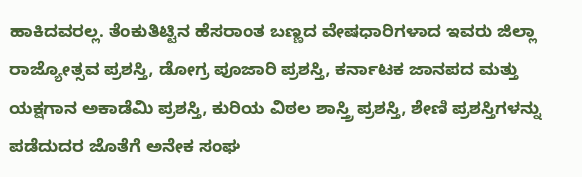ಹಾಕಿದವರಲ್ಲ. ತೆಂಕುತಿಟ್ಟಿನ ಹೆಸರಾಂತ ಬಣ್ಣದ ವೇಷಧಾರಿಗಳಾದ ಇವರು ಜಿಲ್ಲಾ ರಾಜ್ಯೋತ್ಸವ ಪ್ರಶಸ್ತಿ, ಡೋಗ್ರ ಪೂಜಾರಿ ಪ್ರಶಸ್ತಿ, ಕರ್ನಾಟಕ ಜಾನಪದ ಮತ್ತು ಯಕ್ಷಗಾನ ಅಕಾಡೆಮಿ ಪ್ರಶಸ್ತಿ, ಕುರಿಯ ವಿಠಲ ಶಾಸ್ತ್ರಿ ಪ್ರಶಸ್ತಿ, ಶೇಣಿ ಪ್ರಶಸ್ತಿಗಳನ್ನು ಪಡೆದುದರ ಜೊತೆಗೆ ಅನೇಕ ಸಂಘ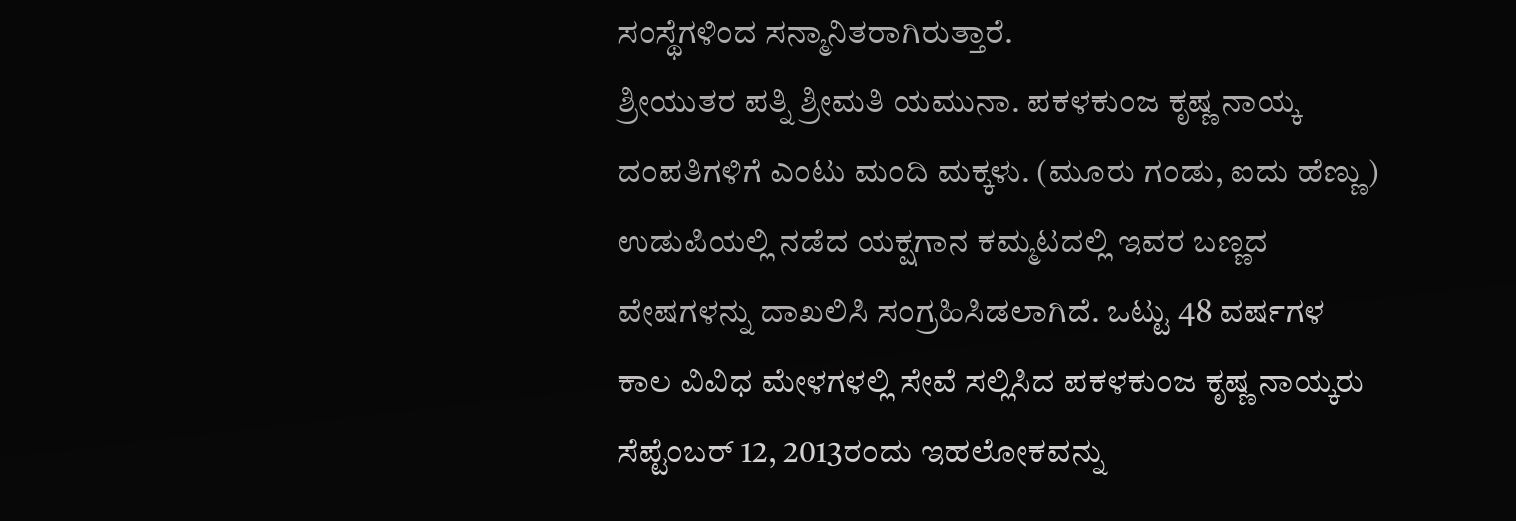ಸಂಸ್ಥೆಗಳಿಂದ ಸನ್ಮಾನಿತರಾಗಿರುತ್ತಾರೆ.
ಶ್ರೀಯುತರ ಪತ್ನಿ ಶ್ರೀಮತಿ ಯಮುನಾ. ಪಕಳಕುಂಜ ಕೃಷ್ಣ ನಾಯ್ಕ ದಂಪತಿಗಳಿಗೆ ಎಂಟು ಮಂದಿ ಮಕ್ಕಳು. (ಮೂರು ಗಂಡು, ಐದು ಹೆಣ್ಣು) ಉಡುಪಿಯಲ್ಲಿ ನಡೆದ ಯಕ್ಷಗಾನ ಕಮ್ಮಟದಲ್ಲಿ ಇವರ ಬಣ್ಣದ ವೇಷಗಳನ್ನು ದಾಖಲಿಸಿ ಸಂಗ್ರಹಿಸಿಡಲಾಗಿದೆ. ಒಟ್ಟು 48 ವರ್ಷಗಳ ಕಾಲ ವಿವಿಧ ಮೇಳಗಳಲ್ಲಿ ಸೇವೆ ಸಲ್ಲಿಸಿದ ಪಕಳಕುಂಜ ಕೃಷ್ಣ ನಾಯ್ಕರು ಸೆಪ್ಟೆಂಬರ್ 12, 2013ರಂದು ಇಹಲೋಕವನ್ನು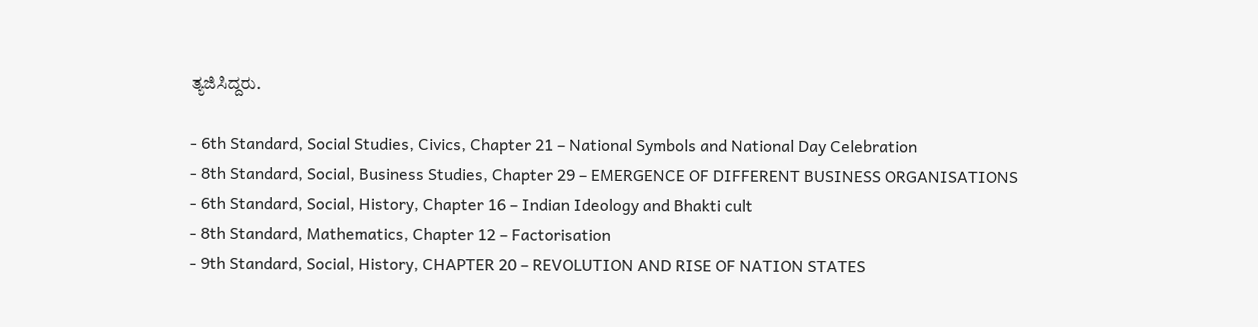ತ್ಯಜಿಸಿದ್ದರು.

- 6th Standard, Social Studies, Civics, Chapter 21 – National Symbols and National Day Celebration
- 8th Standard, Social, Business Studies, Chapter 29 – EMERGENCE OF DIFFERENT BUSINESS ORGANISATIONS
- 6th Standard, Social, History, Chapter 16 – Indian Ideology and Bhakti cult
- 8th Standard, Mathematics, Chapter 12 – Factorisation
- 9th Standard, Social, History, CHAPTER 20 – REVOLUTION AND RISE OF NATION STATES